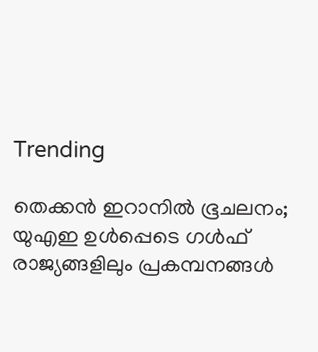Trending

തെക്കന്‍ ഇറാനില്‍ ഭൂചലനം; യുഎഇ ഉള്‍പ്പെടെ ഗള്‍ഫ് രാജ്യങ്ങളിലും പ്രകമ്പനങ്ങള്‍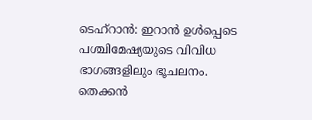ടെഹ്‌റാന്‍: ഇറാന്‍ ഉള്‍പ്പെടെ പശ്ചിമേഷ്യയുടെ വിവിധ ഭാഗങ്ങളിലും ഭൂചലനം. തെക്കന്‍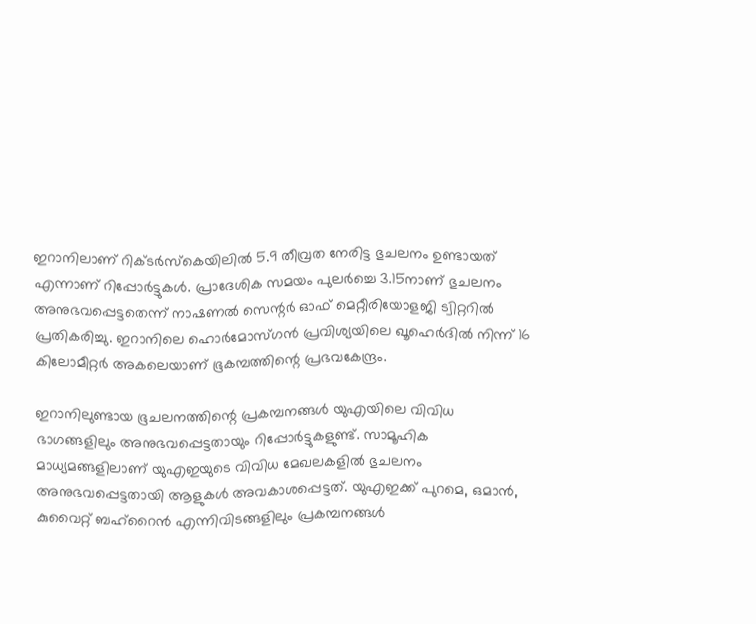ഇറാനിലാണ് റിക്ടര്‍സ്‌കെയിലില്‍ 5.9 തീവ്രത നേരിട്ട ഭുചലനം ഉണ്ടായത് എന്നാണ് റിപ്പോര്‍ട്ടുകള്‍. പ്രാദേശിക സമയം പുലര്‍ച്ചെ 3.15നാണ് ഭുചലനം അനുഭവപ്പെട്ടതെന്ന് നാഷണല്‍ സെന്റര്‍ ഓഫ് മെറ്റീരിയോളജി ട്വിറ്ററില്‍ പ്രതികരിച്ചു. ഇറാനിലെ ഹൊര്‍മോസ്ഗന്‍ പ്രവിശ്യയിലെ ഖൂഹെര്‍ദില്‍ നിന്ന് 16 കിലോമീറ്റര്‍ അകലെയാണ് ഭൂകമ്പത്തിന്റെ പ്രഭവകേന്ദ്രം.

ഇറാനിലുണ്ടായ ഭൂചലനത്തിന്റെ പ്രകമ്പനങ്ങള്‍ യുഎയിലെ വിവിധ ഭാഗങ്ങളിലും അനുഭവപ്പെട്ടതായും റിപ്പോര്‍ട്ടുകളുണ്ട്. സാമൂഹിക മാധ്യമങ്ങളിലാണ് യുഎഇയുടെ വിവിധ മേഖലകളില്‍ ഭുചലനം അനുഭവപ്പെട്ടതായി ആളുകള്‍ അവകാശപ്പെട്ടത്. യുഎഇക്ക് പുറമെ, ഒമാന്‍, കുവൈറ്റ് ബഹ്‌റൈന്‍ എന്നിവിടങ്ങളിലും പ്രകമ്പനങ്ങള്‍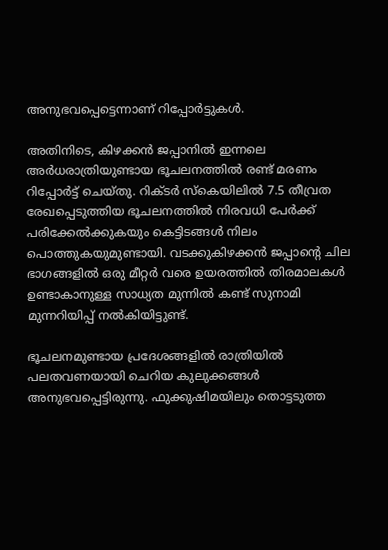അനുഭവപ്പെട്ടെന്നാണ് റിപ്പോര്‍ട്ടുകള്‍.

അതിനിടെ, കിഴക്കന്‍ ജപ്പാനില്‍ ഇന്നലെ അര്‍ധരാത്രിയുണ്ടായ ഭൂചലനത്തില്‍ രണ്ട് മരണം റിപ്പോര്‍ട്ട് ചെയ്തു. റിക്ടര്‍ സ്‌കെയിലില്‍ 7.5 തീവ്രത രേഖപ്പെടുത്തിയ ഭൂചലനത്തില്‍ നിരവധി പേര്‍ക്ക് പരിക്കേല്‍ക്കുകയും കെട്ടിടങ്ങള്‍ നിലം പൊത്തുകയുമുണ്ടായി. വടക്കുകിഴക്കന്‍ ജപ്പാന്റെ ചില ഭാഗങ്ങളില്‍ ഒരു മീറ്റര്‍ വരെ ഉയരത്തില്‍ തിരമാലകള്‍ ഉണ്ടാകാനുള്ള സാധ്യത മുന്നില്‍ കണ്ട് സുനാമി മുന്നറിയിപ്പ് നല്‍കിയിട്ടുണ്ട്.

ഭൂചലനമുണ്ടായ പ്രദേശങ്ങളില്‍ രാത്രിയില്‍ പലതവണയായി ചെറിയ കുലുക്കങ്ങള്‍ അനുഭവപ്പെട്ടിരുന്നു. ഫുക്കുഷിമയിലും തൊട്ടടുത്ത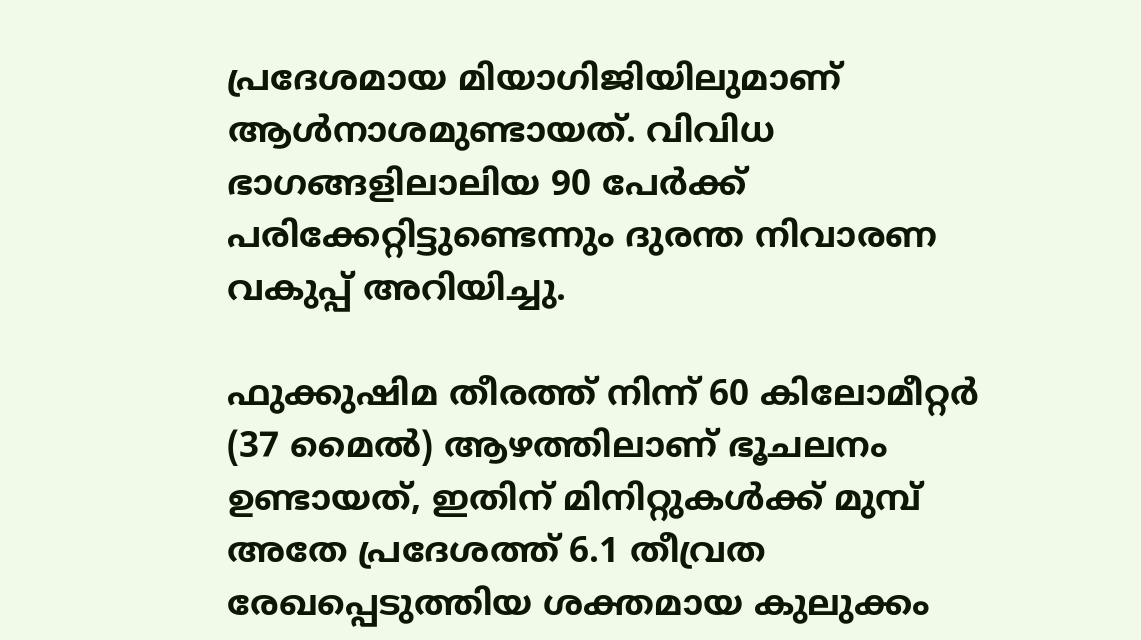പ്രദേശമായ മിയാഗിജിയിലുമാണ് ആള്‍നാശമുണ്ടായത്. വിവിധ ഭാഗങ്ങളിലാലിയ 90 പേര്‍ക്ക് പരിക്കേറ്റിട്ടുണ്ടെന്നും ദുരന്ത നിവാരണ വകുപ്പ് അറിയിച്ചു.

ഫുക്കുഷിമ തീരത്ത് നിന്ന് 60 കിലോമീറ്റര്‍ (37 മൈല്‍) ആഴത്തിലാണ് ഭൂചലനം ഉണ്ടായത്, ഇതിന് മിനിറ്റുകള്‍ക്ക് മുമ്പ് അതേ പ്രദേശത്ത് 6.1 തീവ്രത രേഖപ്പെടുത്തിയ ശക്തമായ കുലുക്കം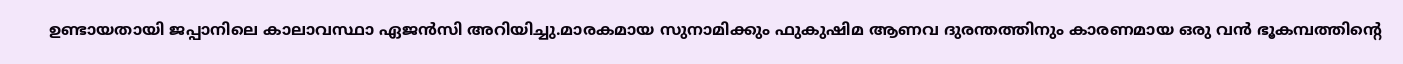ഉണ്ടായതായി ജപ്പാനിലെ കാലാവസ്ഥാ ഏജന്‍സി അറിയിച്ചു.മാരകമായ സുനാമിക്കും ഫുകുഷിമ ആണവ ദുരന്തത്തിനും കാരണമായ ഒരു വന്‍ ഭൂകമ്പത്തിന്റെ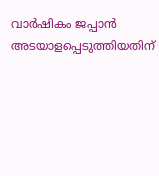വാര്‍ഷികം ജപ്പാന്‍ അടയാളപ്പെടുത്തിയതിന്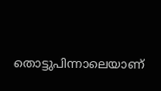തൊട്ടുപിന്നാലെയാണ്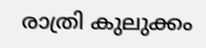രാത്രി കുലുക്കം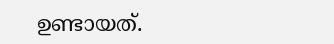ഉണ്ടായത്.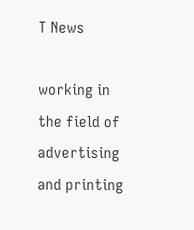T News

working in the field of advertising and printing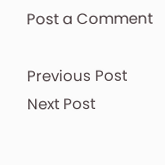Post a Comment

Previous Post Next Post